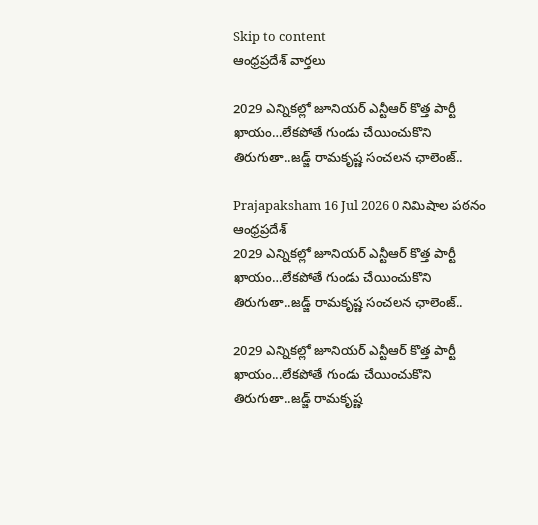Skip to content
ఆంధ్రప్రదేశ్ వార్తలు

2029 ఎన్నికల్లో జూనియర్ ఎన్టీఆర్ కొత్త పార్టీ ఖాయం…లేకపోతే గుండు చేయించుకొని తిరుగుతా..జడ్జ్ రామకృష్ణ సంచలన ఛాలెంజ్..

Prajapaksham 16 Jul 2026 0 నిమిషాల పఠనం ఆంధ్రప్రదేశ్
2029 ఎన్నికల్లో జూనియర్ ఎన్టీఆర్ కొత్త పార్టీ  ఖాయం…లేకపోతే గుండు చేయించుకొని తిరుగుతా..జడ్జ్ రామకృష్ణ సంచలన ఛాలెంజ్..

2029 ఎన్నికల్లో జూనియర్ ఎన్టీఆర్ కొత్త పార్టీ ఖాయం...లేకపోతే గుండు చేయించుకొని తిరుగుతా..జడ్జ్ రామకృష్ణ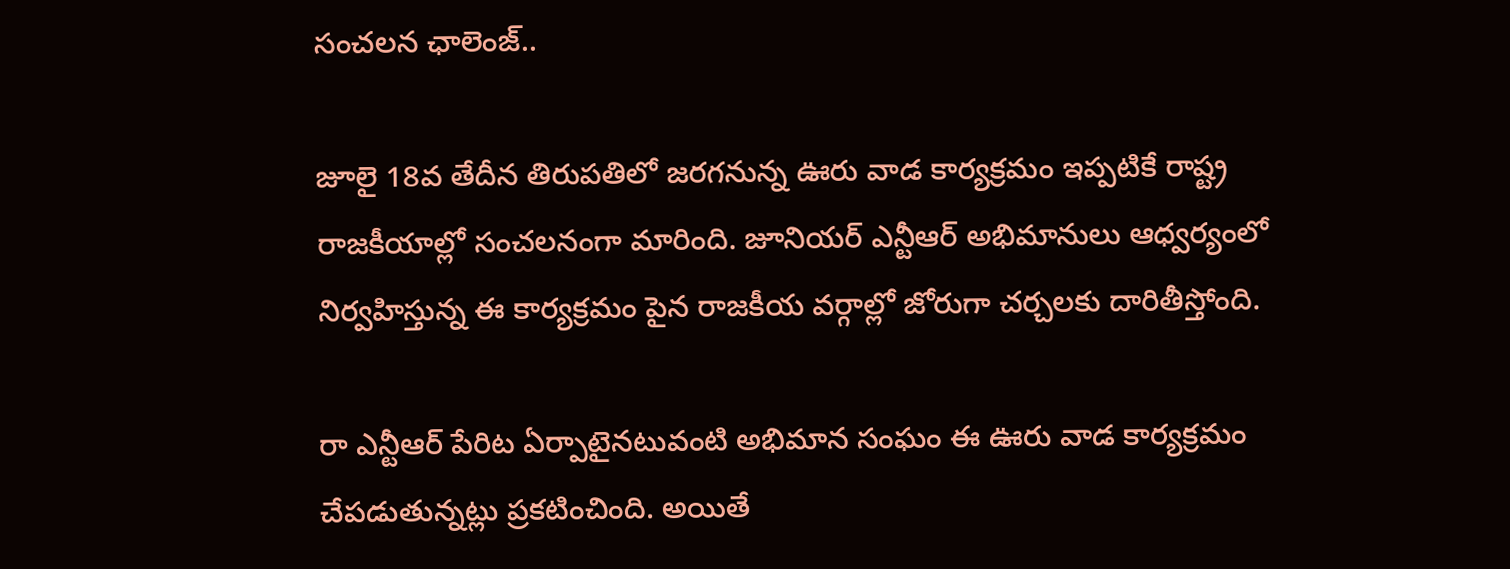సంచలన ఛాలెంజ్..

జూలై 18వ తేదీన తిరుపతిలో జరగనున్న ఊరు వాడ కార్యక్రమం ఇప్పటికే రాష్ట్ర రాజకీయాల్లో సంచలనంగా మారింది. జూనియర్ ఎన్టీఆర్ అభిమానులు ఆధ్వర్యంలో నిర్వహిస్తున్న ఈ కార్యక్రమం పైన రాజకీయ వర్గాల్లో జోరుగా చర్చలకు దారితీస్తోంది.

రా ఎన్టీఆర్ పేరిట ఏర్పాటైనటువంటి అభిమాన సంఘం ఈ ఊరు వాడ కార్యక్రమం చేపడుతున్నట్లు ప్రకటించింది. అయితే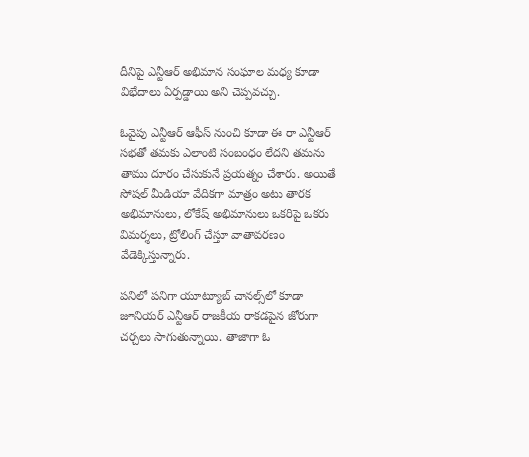దీనిపై ఎన్టీఆర్ అభిమాన సంఘాల మధ్య కూడా విభేదాలు ఏర్పడ్డాయి అని చెప్పవచ్చు.

ఓవైపు ఎన్టీఆర్ ఆఫీస్ నుంచి కూడా ఈ రా ఎన్టీఆర్ సభతో తమకు ఎలాంటి సంబంధం లేదని తమను తాము దూరం చేసుకునే ప్రయత్నం చేశారు. అయితే సోషల్ మీడియా వేదికగా మాత్రం అటు తారక అభిమానులు, లోకేష్ అభిమానులు ఒకరిపై ఒకరు విమర్శలు, ట్రోలింగ్ చేస్తూ వాతావరణం వేడెక్కిస్తున్నారు.

పనిలో పనిగా యూట్యూబ్ చానల్స్‌లో కూడా జూనియర్ ఎన్టీఆర్ రాజకీయ రాకడపైన జోరుగా చర్చలు సాగుతున్నాయి. తాజాగా ఓ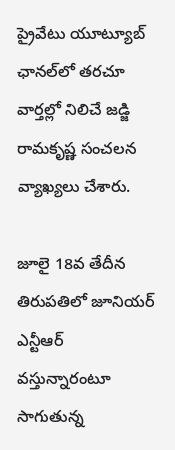ప్రైవేటు యూట్యూబ్ ఛానల్‌లో తరచూ వార్తల్లో నిలిచే జడ్జి రామకృష్ణ సంచలన వ్యాఖ్యలు చేశారు.

జూలై 18వ తేదీన తిరుపతిలో జూనియర్ ఎన్టీఆర్ వస్తున్నారంటూ సాగుతున్న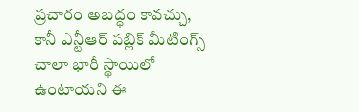ప్రచారం అబద్ధం కావచ్చు, కానీ ఎన్టీఆర్ పబ్లిక్ మీటింగ్స్ చాలా భారీ స్థాయిలో ఉంటాయని ఈ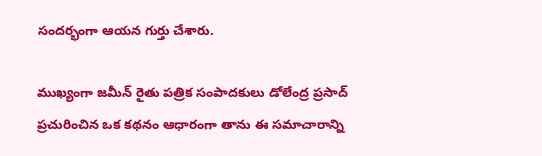సందర్భంగా ఆయన గుర్తు చేశారు.

ముఖ్యంగా జమీన్ రైతు పత్రిక సంపాదకులు డోలేంద్ర ప్రసాద్ ప్రచురించిన ఒక కథనం ఆధారంగా తాను ఈ సమాచారాన్ని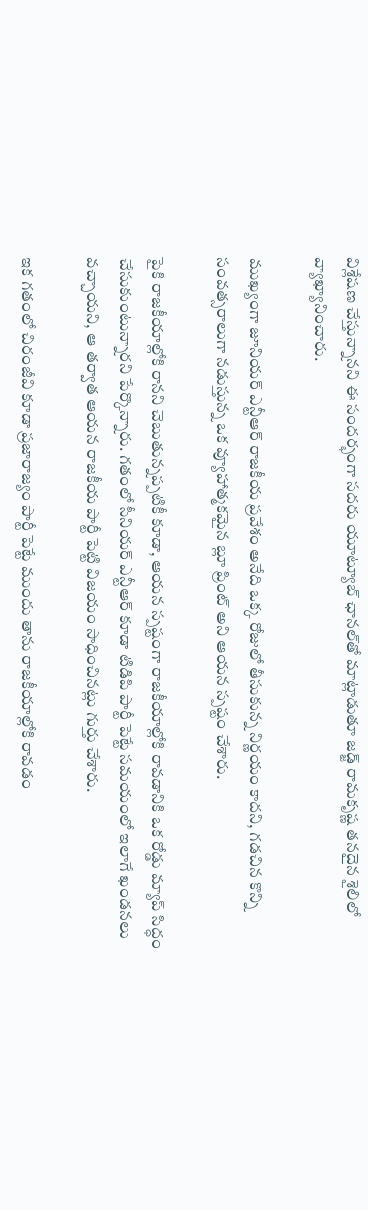విశ్లేషణ చేస్తున్నానని ఈ సందర్భంగా సదరు యూట్యూబ్ ఛానల్‌తో మాట్లాడుతూ జడ్జ్ రామకృష్ణ తనదైన శైలిలో వ్యాఖ్యానించారు.

ముఖ్యంగా జూనియర్ ఎన్టీఆర్ రాజకీయ ప్రవేశం అనేది ఒక్క రోజులో తీసుకున్న నిర్ణయం కాదని, గడచిన కొన్ని సంవత్సరాలుగా నడుస్తున్న ఒక వ్యూహాత్మకమైన బ్లూ ప్రింట్ అని ఆయన స్పష్టం చేశారు.

పైకి రాజకీయాల్లోకి రానని చెబుతున్నప్పటికీ కూడా, ఆయన స్పష్టంగా రాజకీయాల్లోకి రావడానికి ఒక రోడ్డు మ్యాప్ సిద్ధం చేసుకుంటున్నారని పేర్కొన్నారు. గతంలో సీనియర్ ఎన్టీఆర్ కూడా టిడిపి పార్టీ పెట్టే సమయంలో ఇలాగే ఖండనలు వచ్చాయని, ఆ తర్వాత ఆయన రాజకీయ పార్టీ పెట్టి విజయం సాధించినట్లు గుర్తు చేశారు.

ఇక గతంలో చిరంజీవి కూడా ప్రజారాజ్యం పార్టీ పెట్టే ముందు తాను రాజకీయాల్లోకి రావడం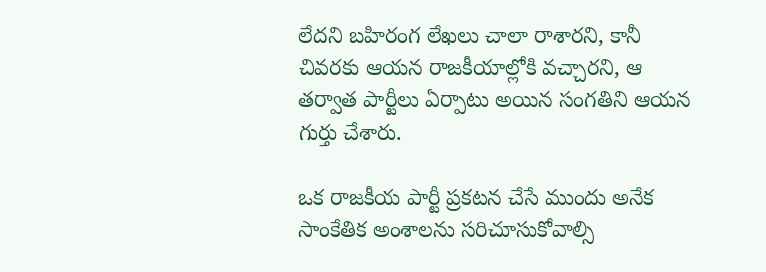లేదని బహిరంగ లేఖలు చాలా రాశారని, కానీ చివరకు ఆయన రాజకీయాల్లోకి వచ్చారని, ఆ తర్వాత పార్టీలు ఏర్పాటు అయిన సంగతిని ఆయన గుర్తు చేశారు.

ఒక రాజకీయ పార్టీ ప్రకటన చేసే ముందు అనేక సాంకేతిక అంశాలను సరిచూసుకోవాల్సి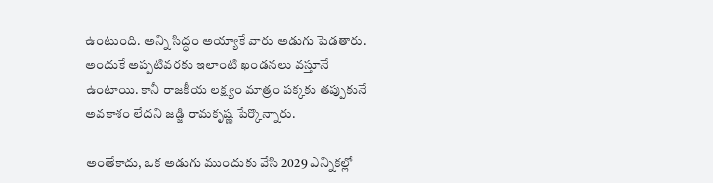ఉంటుంది. అన్ని సిద్ధం అయ్యాకే వారు అడుగు పెడతారు. అందుకే అప్పటివరకు ఇలాంటి ఖండనలు వస్తూనే ఉంటాయి. కానీ రాజకీయ లక్ష్యం మాత్రం పక్కకు తప్పుకునే అవకాశం లేదని జడ్జి రామకృష్ణ పేర్కొన్నారు.

అంతేకాదు, ఒక అడుగు ముందుకు వేసి 2029 ఎన్నికల్లో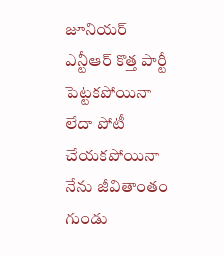జూనియర్ ఎన్టీఆర్ కొత్త పార్టీ పెట్టకపోయినా లేదా పోటీ చేయకపోయినా నేను జీవితాంతం గుండు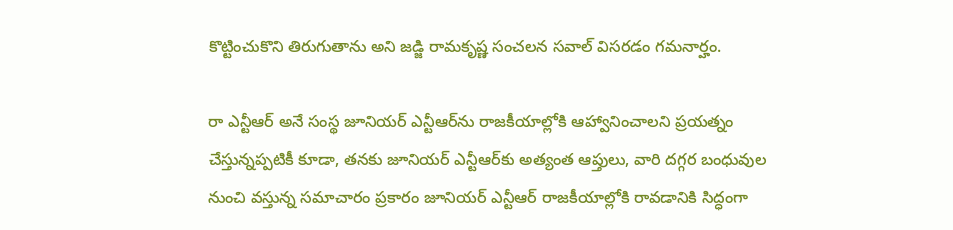కొట్టించుకొని తిరుగుతాను అని జడ్జి రామకృష్ణ సంచలన సవాల్ విసరడం గమనార్హం.

రా ఎన్టీఆర్ అనే సంస్థ జూనియర్ ఎన్టీఆర్‌ను రాజకీయాల్లోకి ఆహ్వానించాలని ప్రయత్నం చేస్తున్నప్పటికీ కూడా, తనకు జూనియర్ ఎన్టీఆర్‌కు అత్యంత ఆప్తులు, వారి దగ్గర బంధువుల నుంచి వస్తున్న సమాచారం ప్రకారం జూనియర్ ఎన్టీఆర్ రాజకీయాల్లోకి రావడానికి సిద్ధంగా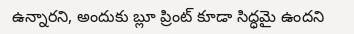ఉన్నారని, అందుకు బ్లూ ప్రింట్ కూడా సిద్ధమై ఉందని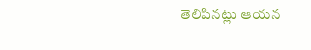తెలిపినట్లు ఆయన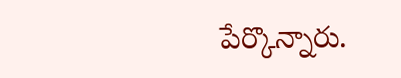పేర్కొన్నారు.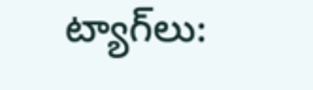ట్యాగ్‌లు: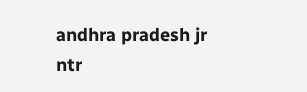andhra pradesh jr ntr